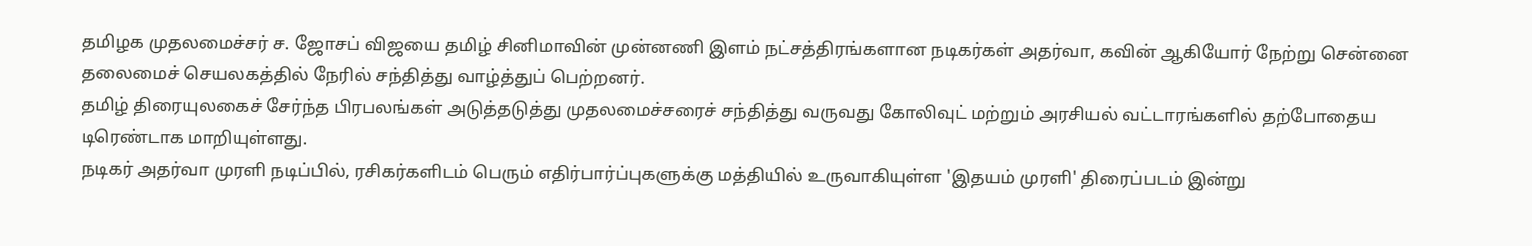தமிழக முதலமைச்சர் ச. ஜோசப் விஜயை தமிழ் சினிமாவின் முன்னணி இளம் நட்சத்திரங்களான நடிகர்கள் அதர்வா, கவின் ஆகியோர் நேற்று சென்னை தலைமைச் செயலகத்தில் நேரில் சந்தித்து வாழ்த்துப் பெற்றனர்.
தமிழ் திரையுலகைச் சேர்ந்த பிரபலங்கள் அடுத்தடுத்து முதலமைச்சரைச் சந்தித்து வருவது கோலிவுட் மற்றும் அரசியல் வட்டாரங்களில் தற்போதைய டிரெண்டாக மாறியுள்ளது.
நடிகர் அதர்வா முரளி நடிப்பில், ரசிகர்களிடம் பெரும் எதிர்பார்ப்புகளுக்கு மத்தியில் உருவாகியுள்ள 'இதயம் முரளி' திரைப்படம் இன்று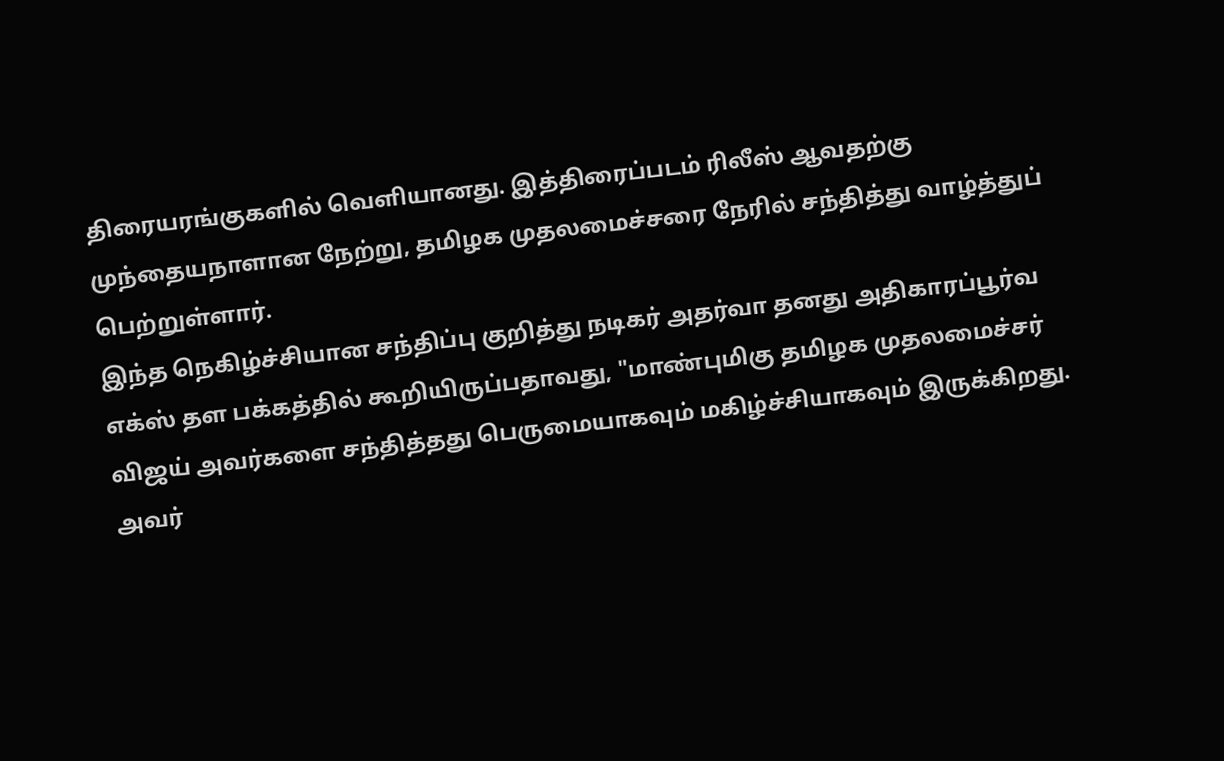திரையரங்குகளில் வெளியானது. இத்திரைப்படம் ரிலீஸ் ஆவதற்கு முந்தையநாளான நேற்று, தமிழக முதலமைச்சரை நேரில் சந்தித்து வாழ்த்துப் பெற்றுள்ளார்.
இந்த நெகிழ்ச்சியான சந்திப்பு குறித்து நடிகர் அதர்வா தனது அதிகாரப்பூர்வ எக்ஸ் தள பக்கத்தில் கூறியிருப்பதாவது, "மாண்புமிகு தமிழக முதலமைச்சர் விஜய் அவர்களை சந்தித்தது பெருமையாகவும் மகிழ்ச்சியாகவும் இருக்கிறது. அவர்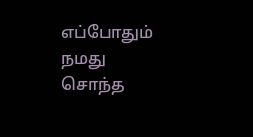எப்போதும் நமது சொந்த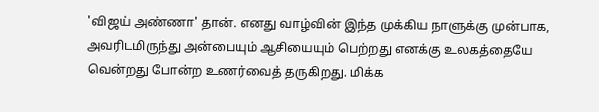'விஜய் அண்ணா' தான். எனது வாழ்வின் இந்த முக்கிய நாளுக்கு முன்பாக, அவரிடமிருந்து அன்பையும் ஆசியையும் பெற்றது எனக்கு உலகத்தையே வென்றது போன்ற உணர்வைத் தருகிறது. மிக்க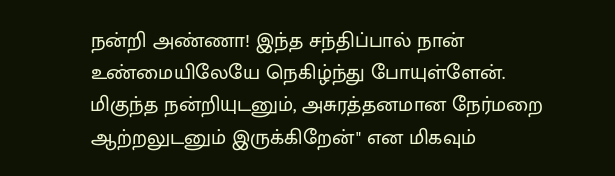நன்றி அண்ணா! இந்த சந்திப்பால் நான் உண்மையிலேயே நெகிழ்ந்து போயுள்ளேன். மிகுந்த நன்றியுடனும், அசுரத்தனமான நேர்மறை ஆற்றலுடனும் இருக்கிறேன்" என மிகவும்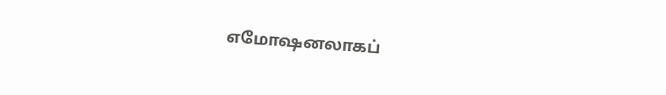எமோஷனலாகப்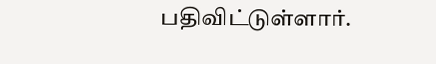பதிவிட்டுள்ளார்.